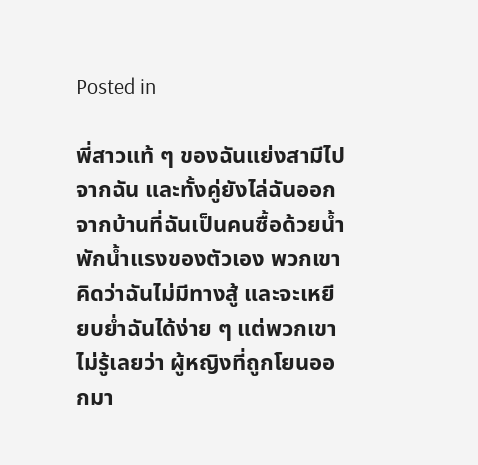Posted in

พี่สาวแท้ ๆ ของฉันแย่งสามีไปจากฉัน และทั้งคู่ยังไล่ฉันออกจากบ้านที่ฉันเป็นคนซื้อด้วยน้ำพักน้ำแรงของตัวเอง พวกเขาคิดว่าฉันไม่มีทางสู้ และจะเหยียบย่ำฉันได้ง่าย ๆ แต่พวกเขาไม่รู้เลยว่า ผู้หญิงที่ถูกโยนออกมา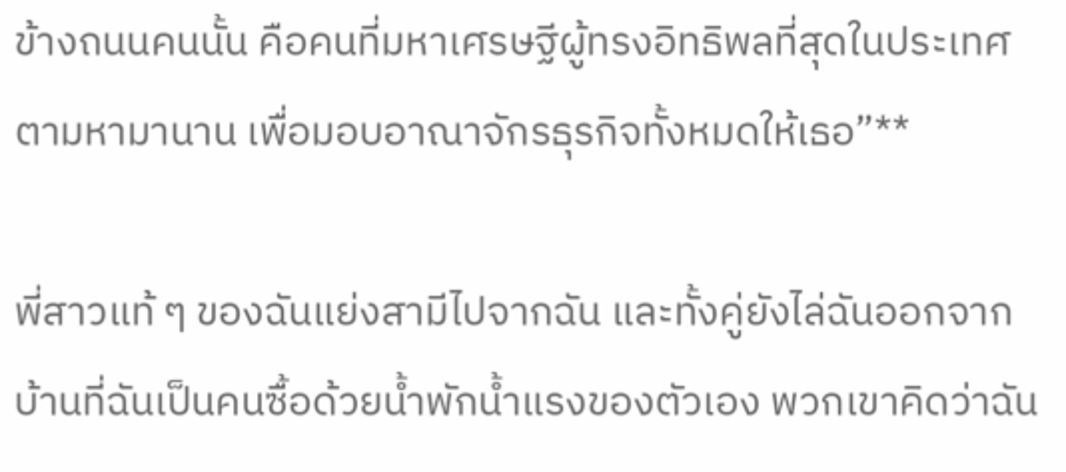ข้างถนนคนนั้น คือคนที่มหาเศรษฐีผู้ทรงอิทธิพลที่สุดในประเทศตามหามานาน เพื่อมอบอาณาจักรธุรกิจทั้งหมดให้เธอ”**

พี่สาวแท้ ๆ ของฉันแย่งสามีไปจากฉัน และทั้งคู่ยังไล่ฉันออกจากบ้านที่ฉันเป็นคนซื้อด้วยน้ำพักน้ำแรงของตัวเอง พวกเขาคิดว่าฉัน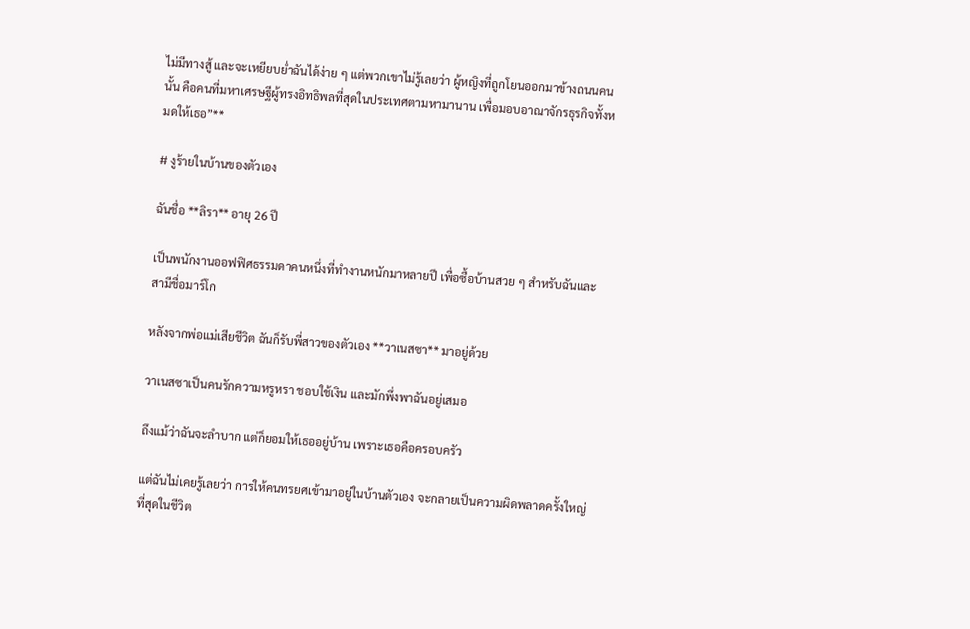ไม่มีทางสู้ และจะเหยียบย่ำฉันได้ง่าย ๆ แต่พวกเขาไม่รู้เลยว่า ผู้หญิงที่ถูกโยนออกมาข้างถนนคนนั้น คือคนที่มหาเศรษฐีผู้ทรงอิทธิพลที่สุดในประเทศตามหามานาน เพื่อมอบอาณาจักรธุรกิจทั้งหมดให้เธอ”**

# งูร้ายในบ้านของตัวเอง

ฉันชื่อ **ลิรา** อายุ 26 ปี

เป็นพนักงานออฟฟิศธรรมดาคนหนึ่งที่ทำงานหนักมาหลายปี เพื่อซื้อบ้านสวย ๆ สำหรับฉันและสามีชื่อมาร์โก

หลังจากพ่อแม่เสียชีวิต ฉันก็รับพี่สาวของตัวเอง **วาเนสซา** มาอยู่ด้วย

วาเนสซาเป็นคนรักความหรูหรา ชอบใช้เงิน และมักพึ่งพาฉันอยู่เสมอ

ถึงแม้ว่าฉันจะลำบาก แต่ก็ยอมให้เธออยู่บ้าน เพราะเธอคือครอบครัว

แต่ฉันไม่เคยรู้เลยว่า การให้คนทรยศเข้ามาอยู่ในบ้านตัวเอง จะกลายเป็นความผิดพลาดครั้งใหญ่ที่สุดในชีวิต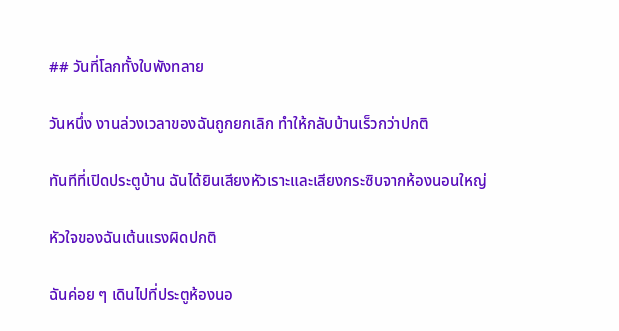## วันที่โลกทั้งใบพังทลาย

วันหนึ่ง งานล่วงเวลาของฉันถูกยกเลิก ทำให้กลับบ้านเร็วกว่าปกติ

ทันทีที่เปิดประตูบ้าน ฉันได้ยินเสียงหัวเราะและเสียงกระซิบจากห้องนอนใหญ่

หัวใจของฉันเต้นแรงผิดปกติ

ฉันค่อย ๆ เดินไปที่ประตูห้องนอ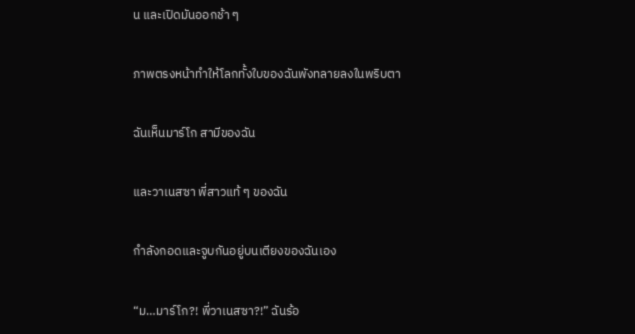น และเปิดมันออกช้า ๆ

ภาพตรงหน้าทำให้โลกทั้งใบของฉันพังทลายลงในพริบตา

ฉันเห็นมาร์โก สามีของฉัน

และวาเนสซา พี่สาวแท้ ๆ ของฉัน

กำลังกอดและจูบกันอยู่บนเตียงของฉันเอง

“ม…มาร์โก?! พี่วาเนสซา?!” ฉันร้อ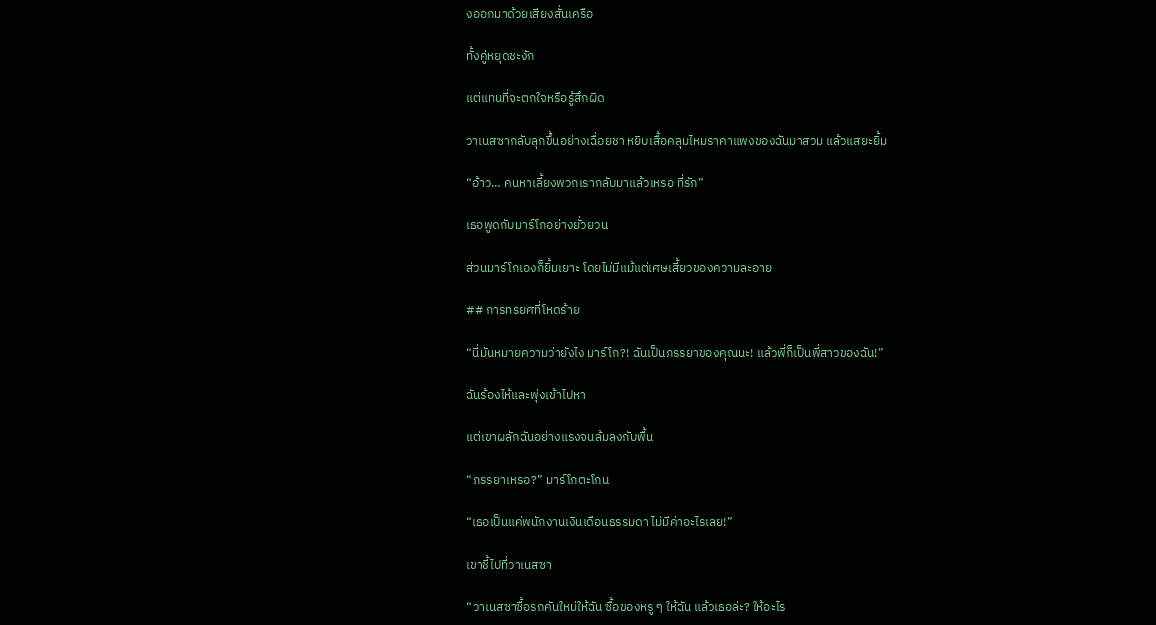งออกมาด้วยเสียงสั่นเครือ

ทั้งคู่หยุดชะงัก

แต่แทนที่จะตกใจหรือรู้สึกผิด

วาเนสซากลับลุกขึ้นอย่างเฉื่อยชา หยิบเสื้อคลุมไหมราคาแพงของฉันมาสวม แล้วแสยะยิ้ม

“อ้าว… คนหาเลี้ยงพวกเรากลับมาแล้วเหรอ ที่รัก”

เธอพูดกับมาร์โกอย่างยั่วยวน

ส่วนมาร์โกเองก็ยิ้มเยาะ โดยไม่มีแม้แต่เศษเสี้ยวของความละอาย

## การทรยศที่โหดร้าย

“นี่มันหมายความว่ายังไง มาร์โก?! ฉันเป็นภรรยาของคุณนะ! แล้วพี่ก็เป็นพี่สาวของฉัน!”

ฉันร้องไห้และพุ่งเข้าไปหา

แต่เขาผลักฉันอย่างแรงจนล้มลงกับพื้น

“ภรรยาเหรอ?” มาร์โกตะโกน

“เธอเป็นแค่พนักงานเงินเดือนธรรมดา ไม่มีค่าอะไรเลย!”

เขาชี้ไปที่วาเนสซา

“วาเนสซาซื้อรถคันใหม่ให้ฉัน ซื้อของหรู ๆ ให้ฉัน แล้วเธอล่ะ? ให้อะไร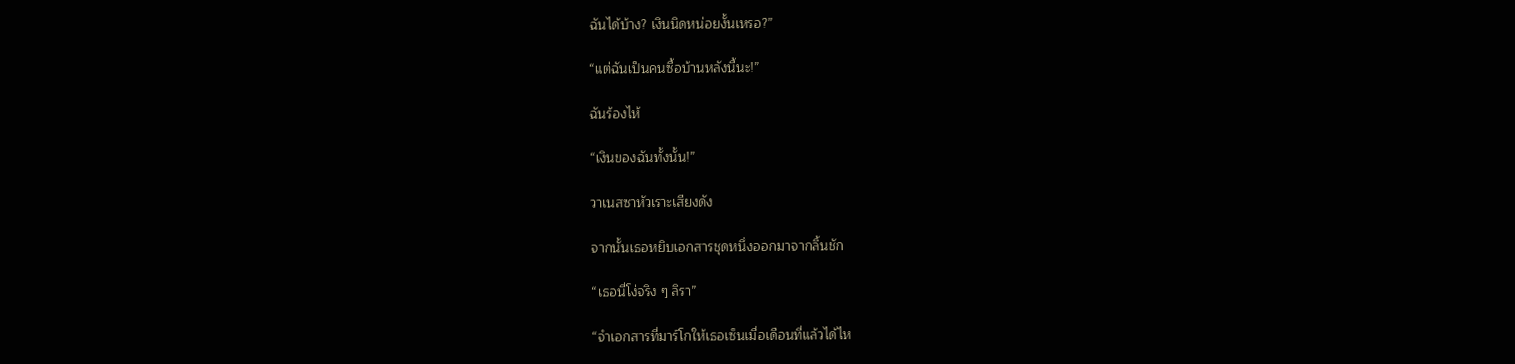ฉันได้บ้าง? เงินนิดหน่อยงั้นเหรอ?”

“แต่ฉันเป็นคนซื้อบ้านหลังนี้นะ!”

ฉันร้องไห้

“เงินของฉันทั้งนั้น!”

วาเนสซาหัวเราะเสียงดัง

จากนั้นเธอหยิบเอกสารชุดหนึ่งออกมาจากลิ้นชัก

“เธอนี่โง่จริง ๆ ลิรา”

“จำเอกสารที่มาร์โกให้เธอเซ็นเมื่อเดือนที่แล้วได้ไห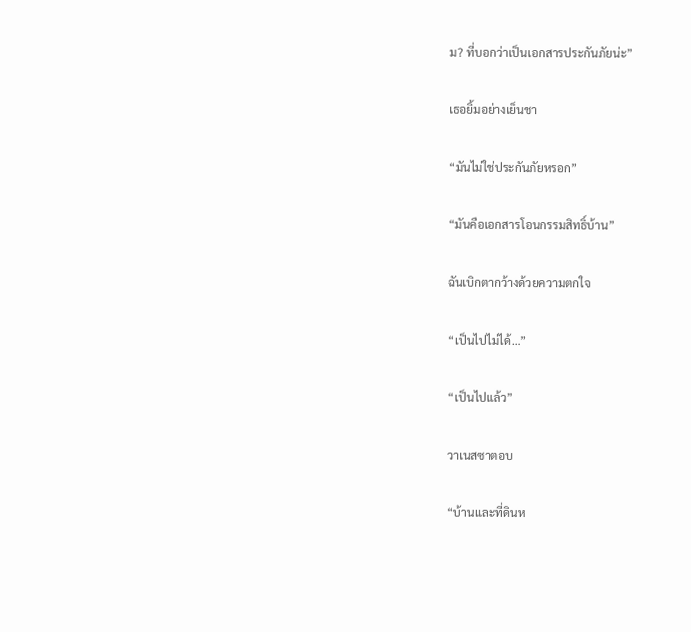ม? ที่บอกว่าเป็นเอกสารประกันภัยน่ะ”

เธอยิ้มอย่างเย็นชา

“มันไม่ใช่ประกันภัยหรอก”

“มันคือเอกสารโอนกรรมสิทธิ์บ้าน”

ฉันเบิกตากว้างด้วยความตกใจ

“เป็นไปไม่ได้…”

“เป็นไปแล้ว”

วาเนสซาตอบ

“บ้านและที่ดินห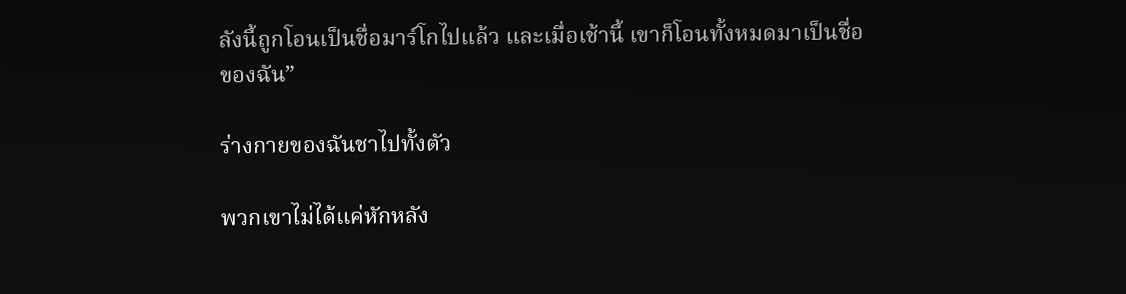ลังนี้ถูกโอนเป็นชื่อมาร์โกไปแล้ว และเมื่อเช้านี้ เขาก็โอนทั้งหมดมาเป็นชื่อของฉัน”

ร่างกายของฉันชาไปทั้งตัว

พวกเขาไม่ได้แค่หักหลัง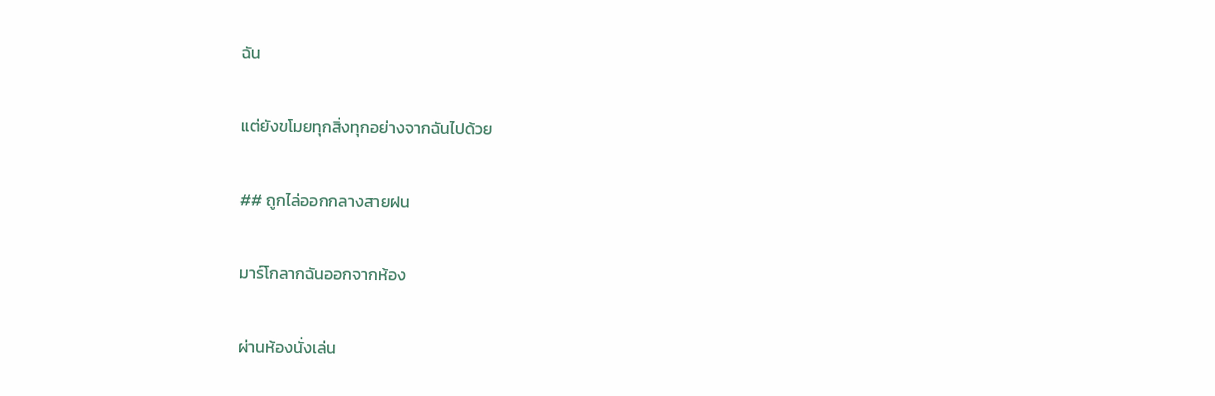ฉัน

แต่ยังขโมยทุกสิ่งทุกอย่างจากฉันไปด้วย

## ถูกไล่ออกกลางสายฝน

มาร์โกลากฉันออกจากห้อง

ผ่านห้องนั่งเล่น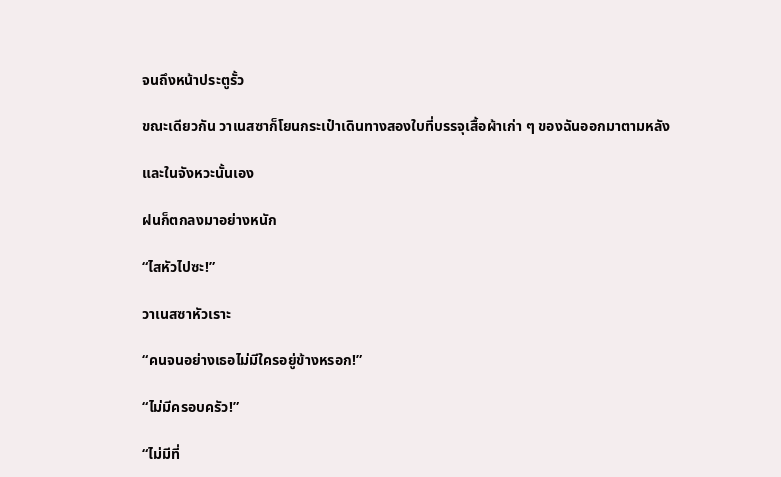จนถึงหน้าประตูรั้ว

ขณะเดียวกัน วาเนสซาก็โยนกระเป๋าเดินทางสองใบที่บรรจุเสื้อผ้าเก่า ๆ ของฉันออกมาตามหลัง

และในจังหวะนั้นเอง

ฝนก็ตกลงมาอย่างหนัก

“ไสหัวไปซะ!”

วาเนสซาหัวเราะ

“คนจนอย่างเธอไม่มีใครอยู่ข้างหรอก!”

“ไม่มีครอบครัว!”

“ไม่มีที่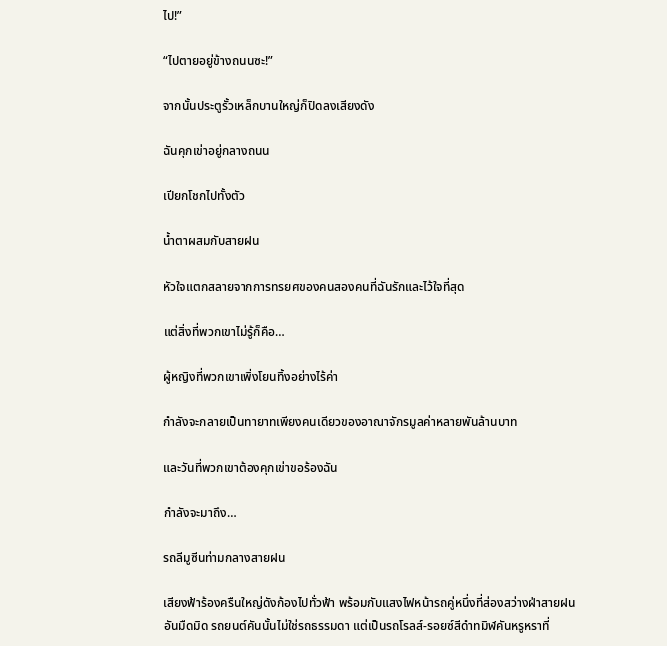ไป!”

“ไปตายอยู่ข้างถนนซะ!”

จากนั้นประตูรั้วเหล็กบานใหญ่ก็ปิดลงเสียงดัง

ฉันคุกเข่าอยู่กลางถนน

เปียกโชกไปทั้งตัว

น้ำตาผสมกับสายฝน

หัวใจแตกสลายจากการทรยศของคนสองคนที่ฉันรักและไว้ใจที่สุด

แต่สิ่งที่พวกเขาไม่รู้ก็คือ…

ผู้หญิงที่พวกเขาเพิ่งโยนทิ้งอย่างไร้ค่า

กำลังจะกลายเป็นทายาทเพียงคนเดียวของอาณาจักรมูลค่าหลายพันล้านบาท

และวันที่พวกเขาต้องคุกเข่าขอร้องฉัน

กำลังจะมาถึง…

รถลีมูซีนท่ามกลางสายฝน

เสียงฟ้าร้องครืนใหญ่ดังก้องไปทั่วฟ้า พร้อมกับแสงไฟหน้ารถคู่หนึ่งที่ส่องสว่างฝ่าสายฝนอันมืดมิด รถยนต์คันนั้นไม่ใช่รถธรรมดา แต่เป็นรถโรลส์-รอยซ์สีดำทมิฬคันหรูหราที่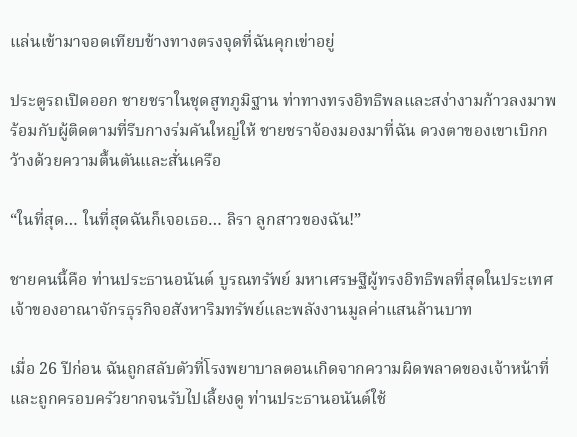แล่นเข้ามาจอดเทียบข้างทางตรงจุดที่ฉันคุกเข่าอยู่

ประตูรถเปิดออก ชายชราในชุดสูทภูมิฐาน ท่าทางทรงอิทธิพลและสง่างามก้าวลงมาพร้อมกับผู้ติดตามที่รีบกางร่มคันใหญ่ให้ ชายชราจ้องมองมาที่ฉัน ดวงตาของเขาเบิกกว้างด้วยความตื้นตันและสั่นเครือ

“ในที่สุด… ในที่สุดฉันก็เจอเธอ… ลิรา ลูกสาวของฉัน!”

ชายคนนี้คือ ท่านประธานอนันต์ บูรณทรัพย์ มหาเศรษฐีผู้ทรงอิทธิพลที่สุดในประเทศ เจ้าของอาณาจักรธุรกิจอสังหาริมทรัพย์และพลังงานมูลค่าแสนล้านบาท

เมื่อ 26 ปีก่อน ฉันถูกสลับตัวที่โรงพยาบาลตอนเกิดจากความผิดพลาดของเจ้าหน้าที่ และถูกครอบครัวยากจนรับไปเลี้ยงดู ท่านประธานอนันต์ใช้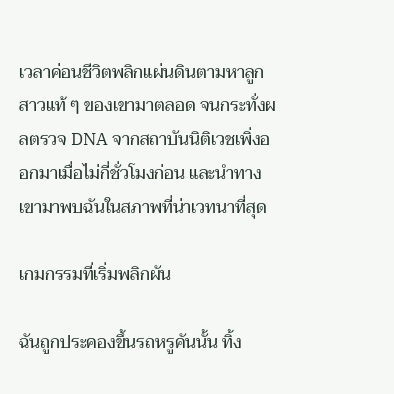เวลาค่อนชีวิตพลิกแผ่นดินตามหาลูกสาวแท้ ๆ ของเขามาตลอด จนกระทั่งผลตรวจ DNA จากสถาบันนิติเวชเพิ่งออกมาเมื่อไม่กี่ชั่วโมงก่อน และนำทางเขามาพบฉันในสภาพที่น่าเวทนาที่สุด

เกมกรรมที่เริ่มพลิกผัน

ฉันถูกประคองขึ้นรถหรูคันนั้น ทิ้ง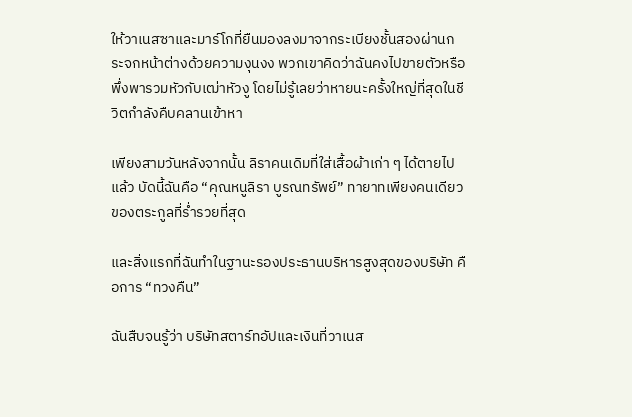ให้วาเนสซาและมาร์โกที่ยืนมองลงมาจากระเบียงชั้นสองผ่านกระจกหน้าต่างด้วยความงุนงง พวกเขาคิดว่าฉันคงไปขายตัวหรือพึ่งพารวมหัวกับเฒ่าหัวงู โดยไม่รู้เลยว่าหายนะครั้งใหญ่ที่สุดในชีวิตกำลังคืบคลานเข้าหา

เพียงสามวันหลังจากนั้น ลิราคนเดิมที่ใส่เสื้อผ้าเก่า ๆ ได้ตายไปแล้ว บัดนี้ฉันคือ “คุณหนูลิรา บูรณทรัพย์” ทายาทเพียงคนเดียวของตระกูลที่ร่ำรวยที่สุด

และสิ่งแรกที่ฉันทำในฐานะรองประธานบริหารสูงสุดของบริษัท คือการ “ทวงคืน”

ฉันสืบจนรู้ว่า บริษัทสตาร์ทอัปและเงินที่วาเนส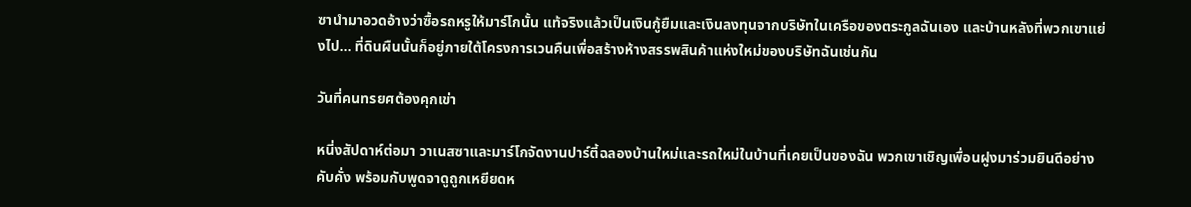ซานำมาอวดอ้างว่าซื้อรถหรูให้มาร์โกนั้น แท้จริงแล้วเป็นเงินกู้ยืมและเงินลงทุนจากบริษัทในเครือของตระกูลฉันเอง และบ้านหลังที่พวกเขาแย่งไป… ที่ดินผืนนั้นก็อยู่ภายใต้โครงการเวนคืนเพื่อสร้างห้างสรรพสินค้าแห่งใหม่ของบริษัทฉันเช่นกัน

วันที่คนทรยศต้องคุกเข่า

หนี่งสัปดาห์ต่อมา วาเนสซาและมาร์โกจัดงานปาร์ตี้ฉลองบ้านใหม่และรถใหม่ในบ้านที่เคยเป็นของฉัน พวกเขาเชิญเพื่อนฝูงมาร่วมยินดีอย่างคับคั่ง พร้อมกับพูดจาดูถูกเหยียดห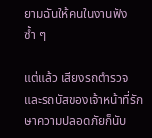ยามฉันให้คนในงานฟังซ้ำ ๆ

แต่แล้ว เสียงรถตำรวจและรถบัสของเจ้าหน้าที่รักษาความปลอดภัยก็นับ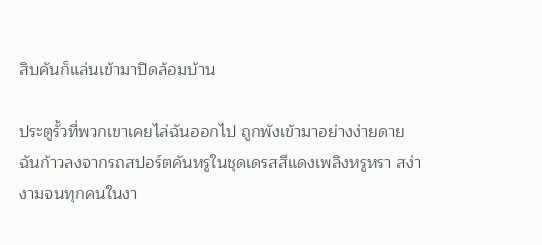สิบคันก็แล่นเข้ามาปิดล้อมบ้าน

ประตูรั้วที่พวกเขาเคยไล่ฉันออกไป ถูกพังเข้ามาอย่างง่ายดาย ฉันก้าวลงจากรถสปอร์ตคันหรูในชุดเดรสสีแดงเพลิงหรูหรา สง่างามจนทุกคนในงา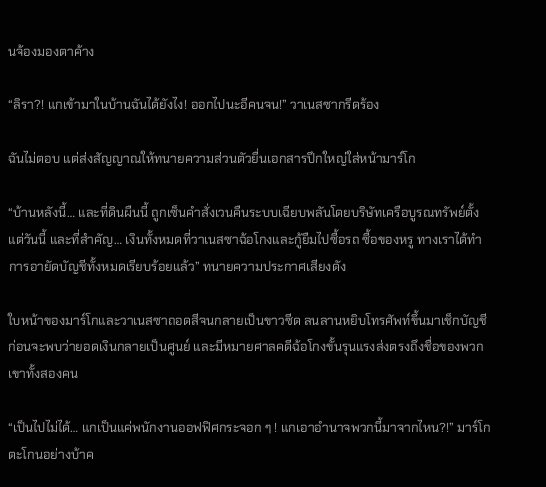นจ้องมองตาค้าง

“ลิรา?! แกเข้ามาในบ้านฉันได้ยังไง! ออกไปนะอีคนจน!” วาเนสซากรีดร้อง

ฉันไม่ตอบ แต่ส่งสัญญาณให้ทนายความส่วนตัวยื่นเอกสารปึกใหญ่ใส่หน้ามาร์โก

“บ้านหลังนี้… และที่ดินผืนนี้ ถูกเซ็นคำสั่งเวนคืนระบบเฉียบพลันโดยบริษัทเครือบูรณทรัพย์ตั้งแต่วันนี้ และที่สำคัญ… เงินทั้งหมดที่วาเนสซาฉ้อโกงและกู้ยืมไปซื้อรถ ซื้อของหรู ทางเราได้ทำการอายัดบัญชีทั้งหมดเรียบร้อยแล้ว” ทนายความประกาศเสียงดัง

ใบหน้าของมาร์โกและวาเนสซาถอดสีจนกลายเป็นขาวซีด ลนลานหยิบโทรศัพท์ขึ้นมาเช็กบัญชี ก่อนจะพบว่ายอดเงินกลายเป็นศูนย์ และมีหมายศาลคดีฉ้อโกงขั้นรุนแรงส่งตรงถึงชื่อของพวกเขาทั้งสองคน

“เป็นไปไม่ได้… แกเป็นแค่พนักงานออฟฟิศกระจอก ๆ ! แกเอาอำนาจพวกนี้มาจากไหน?!” มาร์โกตะโกนอย่างบ้าค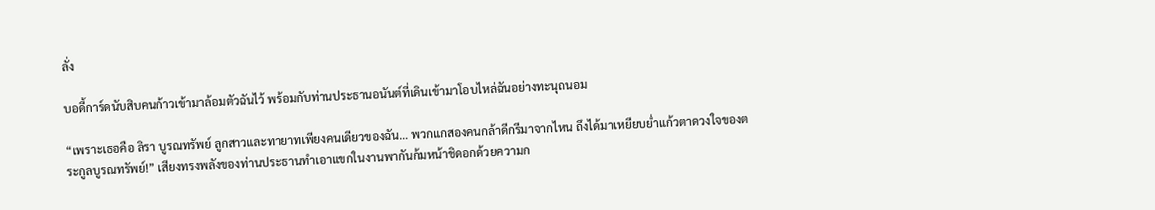ลั่ง

บอดี้การ์ดนับสิบคนก้าวเข้ามาล้อมตัวฉันไว้ พร้อมกับท่านประธานอนันต์ที่เดินเข้ามาโอบไหล่ฉันอย่างทะนุถนอม

“เพราะเธอคือ ลิรา บูรณทรัพย์ ลูกสาวและทายาทเพียงคนเดียวของฉัน… พวกแกสองคนกล้าดีกรีมาจากไหน ถึงได้มาเหยียบย่ำแก้วตาดวงใจของตระกูลบูรณทรัพย์!” เสียงทรงพลังของท่านประธานทำเอาแขกในงานพากันก้มหน้าชิดอกด้วยความก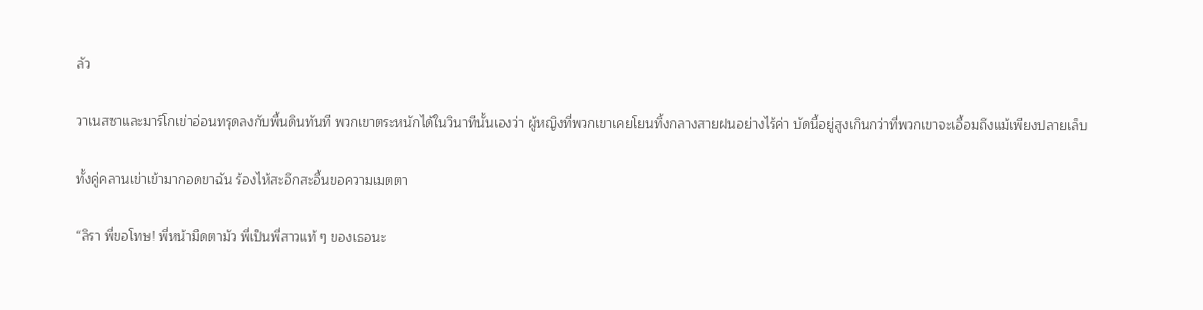ลัว

วาเนสซาและมาร์โกเข่าอ่อนทรุดลงกับพื้นดินทันที พวกเขาตระหนักได้ในวินาทีนั้นเองว่า ผู้หญิงที่พวกเขาเคยโยนทิ้งกลางสายฝนอย่างไร้ค่า บัดนี้อยู่สูงเกินกว่าที่พวกเขาจะเอื้อมถึงแม้เพียงปลายเล็บ

ทั้งคู่คลานเข่าเข้ามากอดขาฉัน ร้องไห้สะอึกสะอื้นขอความเมตตา

“ลิรา พี่ขอโทษ! พี่หน้ามืดตามัว พี่เป็นพี่สาวแท้ ๆ ของเธอนะ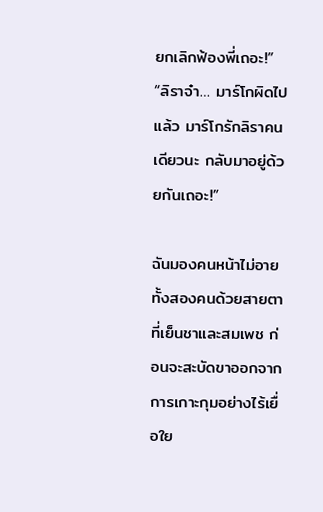ยกเลิกฟ้องพี่เถอะ!” “ลิราจ๋า… มาร์โกผิดไปแล้ว มาร์โกรักลิราคนเดียวนะ กลับมาอยู่ด้วยกันเถอะ!”

ฉันมองคนหน้าไม่อายทั้งสองคนด้วยสายตาที่เย็นชาและสมเพช ก่อนจะสะบัดขาออกจากการเกาะกุมอย่างไร้เยื่อใย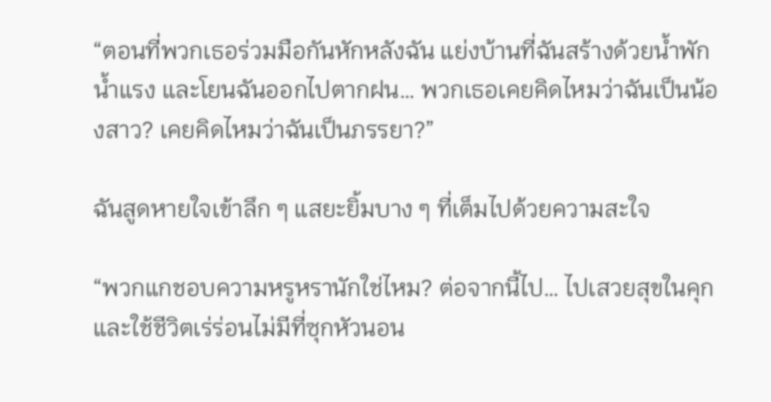“ตอนที่พวกเธอร่วมมือกันหักหลังฉัน แย่งบ้านที่ฉันสร้างด้วยน้ำพักน้ำแรง และโยนฉันออกไปตากฝน… พวกเธอเคยคิดไหมว่าฉันเป็นน้องสาว? เคยคิดไหมว่าฉันเป็นภรรยา?”

ฉันสูดหายใจเข้าลึก ๆ แสยะยิ้มบาง ๆ ที่เต็มไปด้วยความสะใจ

“พวกแกชอบความหรูหรานักใช่ไหม? ต่อจากนี้ไป… ไปเสวยสุขในคุก และใช้ชีวิตเร่ร่อนไม่มีที่ซุกหัวนอน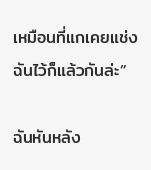เหมือนที่แกเคยแช่งฉันไว้ก็แล้วกันล่ะ”

ฉันหันหลัง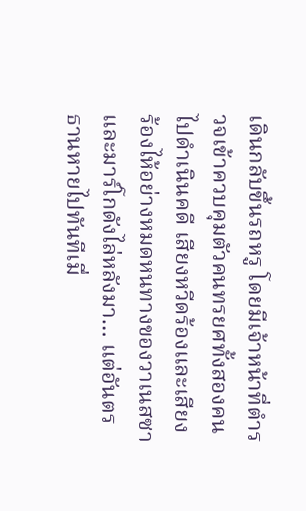เดินกลับขึ้นรถหรู โดยมีเจ้าหน้าที่ตำรวจเข้าควบคุมตัวคนทรยศทั้งสองคนไปดำเนินคดี เสียงหวีดร้องและเสียงร้องไห้อย่างหมดหนทางของวาเนสซาและมาร์โกดังไล่หลังมา… แต่อันตรธานหายไปทันทีเมื่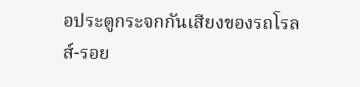อประตูกระจกกันเสียงของรถโรลส์-รอย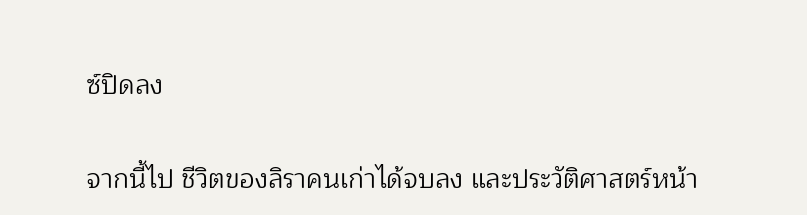ซ์ปิดลง

จากนี้ไป ชีวิตของลิราคนเก่าได้จบลง และประวัติศาสตร์หน้า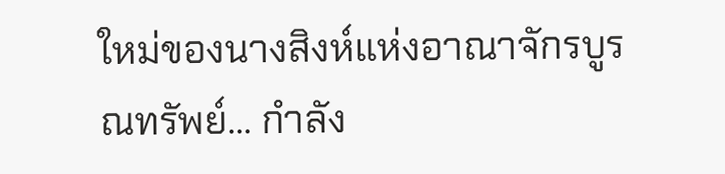ใหม่ของนางสิงห์แห่งอาณาจักรบูรณทรัพย์… กำลัง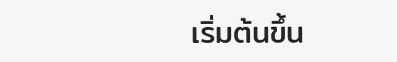เริ่มต้นขึ้น